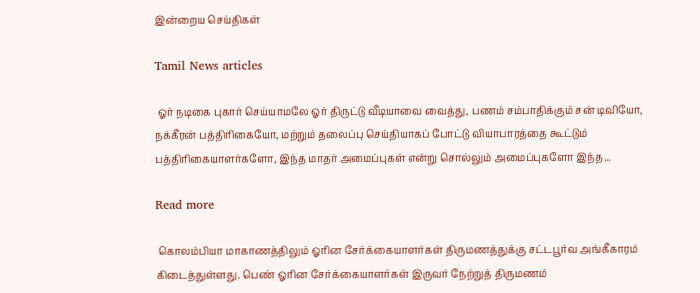இன்றைய செய்திகள்

Tamil News articles

 ஓர் நடிகை புகார் செய்யாமலே ஓர் திருட்டு வீடியாவை வைத்து, பணம் சம்பாதிக்கும் சன் டிவியோ, நக்கீரன் பத்திரிகையோ, மற்றும் தலைப்பு செய்தியாகப் போட்டு வியாபாரத்தை கூட்டும் பத்திரிகையாளர்களோ, இந்த மாதர் அமைப்புகள் என்று சொல்லும் அமைப்புகளோ இந்த...

Read more

 கொலம்பியா மாகாணத்திலும் ஓரின சேர்க்கையாளர்கள் திருமணத்துக்கு சட்டபூர்வ அங்கீகாரம் கிடைத்துள்ளது. பெண் ஓரின சேர்க்கையாளர்கள் இருவர் நேற்றுத் திருமணம்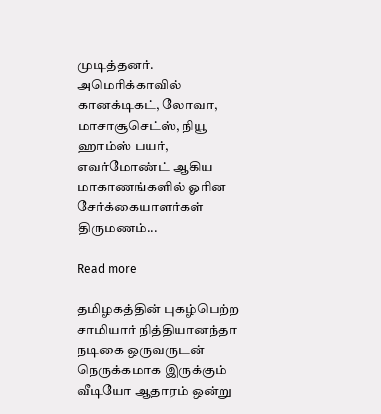முடித்தனர். அமெரிக்காவில் கானக்டிகட், லோவா, மாசாசூசெட்ஸ், நியூ ஹாம்ஸ் பயர், எவர்மோண்ட் ஆகிய மாகாணங்களில் ஓரின சேர்க்கையாளர்கள் திருமணம்...

Read more

தமிழகத்தின் புகழ்பெற்ற சாமியார் நித்தியானந்தா நடிகை ஒருவருடன் நெருக்கமாக இருக்கும் வீடியோ ஆதாரம் ஒன்று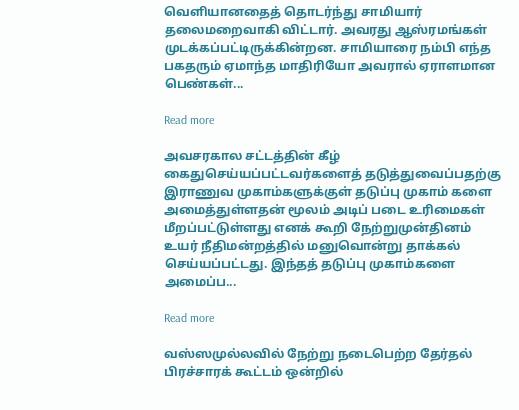வெளியானதைத் தொடர்ந்து சாமியார் தலைமறைவாகி விட்டார். அவரது ஆஸ்ரமங்கள் முடக்கப்பட்டிருக்கின்றன. சாமியாரை நம்பி எந்த பகதரும் ஏமாந்த மாதிரியோ அவரால் ஏராளமான பெண்கள்...

Read more

அவசரகால சட்டத்தின் கீழ் கைதுசெய்யப்பட்டவர்களைத் தடுத்துவைப்பதற்கு இராணுவ முகாம்களுக்குள் தடுப்பு முகாம் களை அமைத்துள்ளதன் மூலம் அடிப் படை உரிமைகள் மீறப்பட்டுள்ளது எனக் கூறி நேற்றுமுன்தினம் உயர் நீதிமன்றத்தில் மனுவொன்று தாக்கல் செய்யப்பட்டது. இந்தத் தடுப்பு முகாம்களை அமைப்ப...

Read more

வஸ்ஸமுல்லவில் நேற்று நடைபெற்ற தேர்தல் பிரச்சாரக் கூட்டம் ஒன்றில்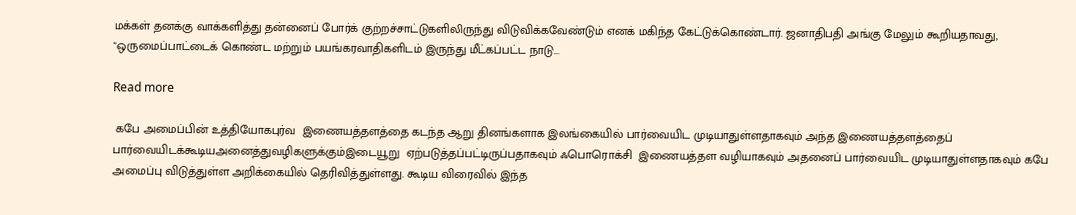மக்கள் தனக்கு வாக்களித்து தன்னைப் போர்க் குற்றச்சாட்டுகளிலிருந்து விடுவிக்கவேண்டும் எனக் மகிந்த கேட்டுக்கொண்டார். ஜனாதிபதி அங்கு மேலும் கூறியதாவது, "ஒருமைப்பாட்டைக் கொண்ட மற்றும் பயங்கரவாதிகளிடம் இருந்து மீட்கப்பட்ட நாடு...

Read more

 கபே அமைப்பின் உத்தியோகபுர்வ  இணையத்தளத்தை கடந்த ஆறு தினங்களாக இலங்கையில் பார்வையிட முடியாதுள்ளதாகவும் அந்த இணையத்தளத்தைப் பார்வையிடக்கூடியஅனைத்துவழிகளுக்கும்இடையூறு  ஏற்படுத்தப்பட்டிருப்பதாகவும் ஃபொரொக்சி  இணையத்தள வழியாகவும் அதனைப் பார்வையிட முடியாதுள்ளதாகவும் கபே அமைப்பு விடுத்துள்ள அறிக்கையில் தெரிவித்துள்ளது. கூடிய விரைவில் இந்த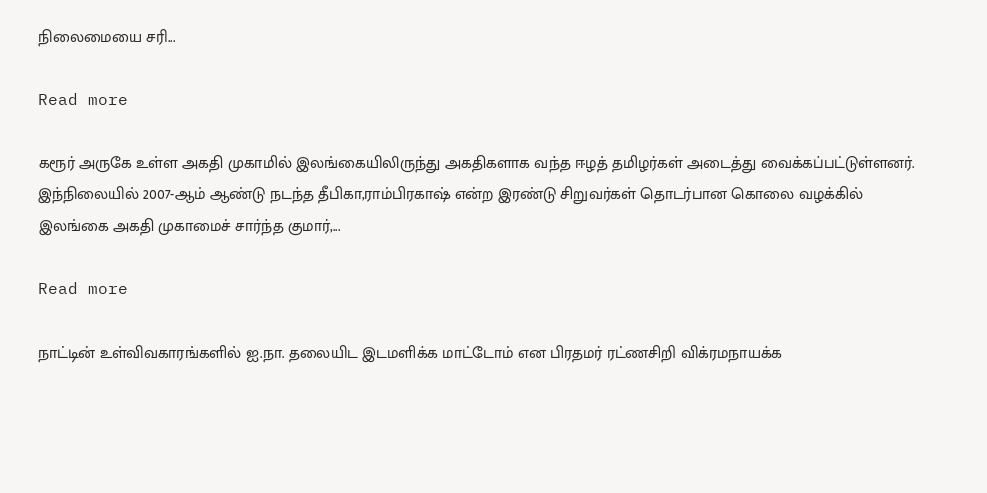நிலைமையை சரி...

Read more

கரூர் அருகே உள்ள அகதி முகாமில் இலங்கையிலிருந்து அகதிகளாக வந்த ஈழத் தமிழர்கள் அடைத்து வைக்கப்பட்டுள்ளனர். இந்நிலையில் 2007-ஆம் ஆண்டு நடந்த தீபிகா,ராம்பிரகாஷ் என்ற இரண்டு சிறுவர்கள் தொடர்பான கொலை வழக்கில் இலங்கை அகதி முகாமைச் சார்ந்த குமார்,...

Read more

நாட்டின் உள்விவகாரங்களில் ஐ.நா. தலையிட இடமளிக்க மாட்டோம் என பிரதமர் ரட்ணசிறி விக்ரமநாயக்க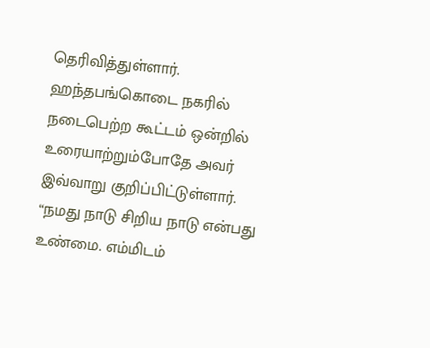தெரிவித்துள்ளார். ஹந்தபங்கொடை நகரில் நடைபெற்ற கூட்டம் ஒன்றில் உரையாற்றும்போதே அவர் இவ்வாறு குறிப்பிட்டுள்ளார். “நமது நாடு சிறிய நாடு என்பது உண்மை. எம்மிடம்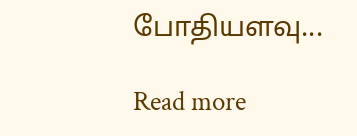போதியளவு...

Read more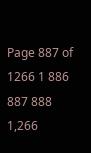Page 887 of 1266 1 886 887 888 1,266